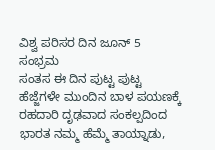ವಿಶ್ವ ಪರಿಸರ ದಿನ ಜೂನ್ 5
ಸಂಭ್ರಮ
ಸಂತಸ ಈ ದಿನ ಪುಟ್ಟ ಪುಟ್ಟ ಹೆಜ್ಜೆಗಳೇ ಮುಂದಿನ ಬಾಳ ಪಯಣಕ್ಕೆ
ರಹದಾರಿ ದೃಢವಾದ ಸಂಕಲ್ಪದಿಂದ ಭಾರತ ನಮ್ಮ ಹೆಮ್ಮೆ ತಾಯ್ನಾಡು,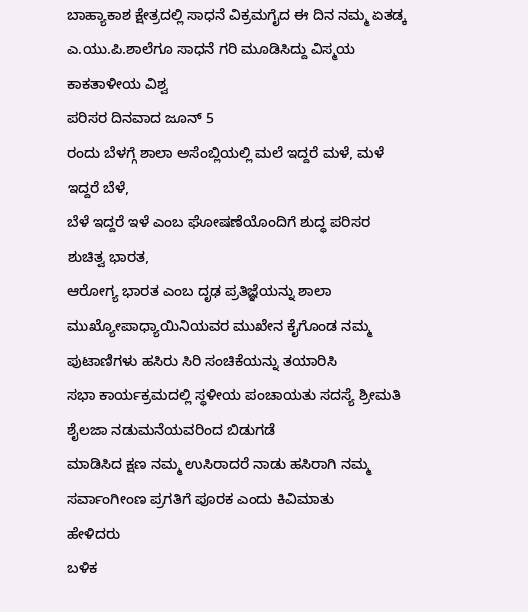ಬಾಹ್ಯಾಕಾಶ ಕ್ಷೇತ್ರದಲ್ಲಿ ಸಾಧನೆ ವಿಕ್ರಮಗೈದ ಈ ದಿನ ನಮ್ಮ ಏತಡ್ಕ ಎ.ಯು.ಪಿ.ಶಾಲೆಗೂ ಸಾಧನೆ ಗರಿ ಮೂಡಿಸಿದ್ದು ವಿಸ್ಮಯ
ಕಾಕತಾಳೀಯ ವಿಶ್ವ
ಪರಿಸರ ದಿನವಾದ ಜೂನ್ 5
ರಂದು ಬೆಳಗ್ಗೆ ಶಾಲಾ ಅಸೆಂಬ್ಲಿಯಲ್ಲಿ ಮಲೆ ಇದ್ದರೆ ಮಳೆ, ಮಳೆ ಇದ್ದರೆ ಬೆಳೆ,
ಬೆಳೆ ಇದ್ದರೆ ಇಳೆ ಎಂಬ ಘೋಷಣೆಯೊಂದಿಗೆ ಶುದ್ಧ ಪರಿಸರ ಶುಚಿತ್ವ ಭಾರತ,
ಆರೋಗ್ಯ ಭಾರತ ಎಂಬ ದೃಢ ಪ್ರತಿಜ್ಞೆಯನ್ನು ಶಾಲಾ
ಮುಖ್ಯೋಪಾಧ್ಯಾಯಿನಿಯವರ ಮುಖೇನ ಕೈಗೊಂಡ ನಮ್ಮ ಪುಟಾಣಿಗಳು ಹಸಿರು ಸಿರಿ ಸಂಚಿಕೆಯನ್ನು ತಯಾರಿಸಿ
ಸಭಾ ಕಾರ್ಯಕ್ರಮದಲ್ಲಿ ಸ್ಧಳೀಯ ಪಂಚಾಯತು ಸದಸ್ಯೆ ಶ್ರೀಮತಿ ಶೈಲಜಾ ನಡುಮನೆಯವರಿಂದ ಬಿಡುಗಡೆ
ಮಾಡಿಸಿದ ಕ್ಷಣ ನಮ್ಮ ಉಸಿರಾದರೆ ನಾಡು ಹಸಿರಾಗಿ ನಮ್ಮ ಸರ್ವಾಂಗೀಂಣ ಪ್ರಗತಿಗೆ ಪೂರಕ ಎಂದು ಕಿವಿಮಾತು
ಹೇಳಿದರು
ಬಳಿಕ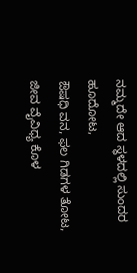ನಮ್ಮದೇ ಆದ ಸ್ಧಳದಲ್ಲಿ ಸುಂದರ ಹೂದೋಟ,
ಔಷಧಿ ವನ, ಫಲ ಗಿಡಗಳ ತೋಟ,
ಜೀವ ವೈವಿಧ್ಯ ಕೊಳ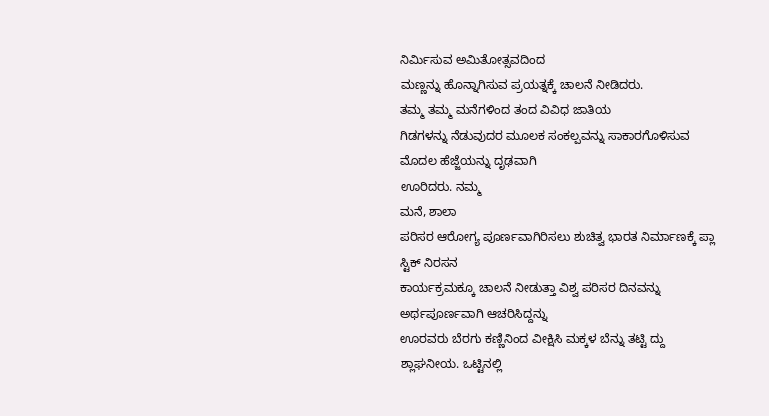ನಿರ್ಮಿಸುವ ಅಮಿತೋತ್ಸವದಿಂದ
ಮಣ್ಣನ್ನು ಹೊನ್ನಾಗಿಸುವ ಪ್ರಯತ್ನಕ್ಕೆ ಚಾಲನೆ ನೀಡಿದರು.
ತಮ್ಮ ತಮ್ಮ ಮನೆಗಳಿಂದ ತಂದ ವಿವಿಧ ಜಾತಿಯ
ಗಿಡಗಳನ್ನು ನೆಡುವುದರ ಮೂಲಕ ಸಂಕಲ್ಪವನ್ನು ಸಾಕಾರಗೊಳಿಸುವ ಮೊದಲ ಹೆಜ್ಜೆಯನ್ನು ದೃಢವಾಗಿ
ಊರಿದರು. ನಮ್ಮ
ಮನೆ, ಶಾಲಾ
ಪರಿಸರ ಆರೋಗ್ಯ ಪೂರ್ಣವಾಗಿರಿಸಲು ಶುಚಿತ್ವ ಭಾರತ ನಿರ್ಮಾಣಕ್ಕೆ ಪ್ಲಾ ಸ್ಟಿಕ್ ನಿರಸನ
ಕಾರ್ಯಕ್ರಮಕ್ಕೂ ಚಾಲನೆ ನೀಡುತ್ತಾ ವಿಶ್ವ ಪರಿಸರ ದಿನವನ್ನು ಅರ್ಥಪೂರ್ಣವಾಗಿ ಆಚರಿಸಿದ್ದನ್ನು
ಊರವರು ಬೆರಗು ಕಣ್ಣಿನಿಂದ ವೀಕ್ಷಿಸಿ ಮಕ್ಕಳ ಬೆನ್ನು ತಟ್ಟಿ ದ್ದು ಶ್ಲಾಘನೀಯ. ಒಟ್ಟಿನಲ್ಲಿ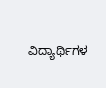ವಿದ್ಯಾರ್ಥಿಗಳ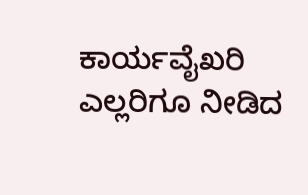ಕಾರ್ಯವೈಖರಿ ಎಲ್ಲರಿಗೂ ನೀಡಿದ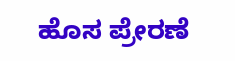ಹೊಸ ಪ್ರೇರಣೆ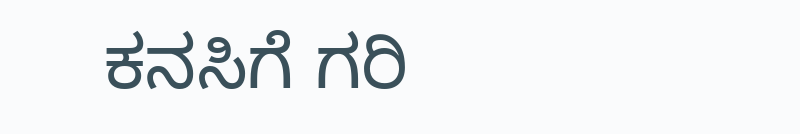ಕನಸಿಗೆ ಗರಿ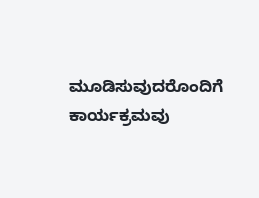ಮೂಡಿಸುವುದರೊಂದಿಗೆ
ಕಾರ್ಯಕ್ರಮವು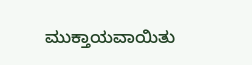ಮುಕ್ತಾಯವಾಯಿತು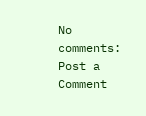No comments:
Post a Comment